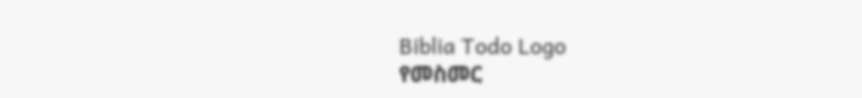Biblia Todo Logo
የመስመር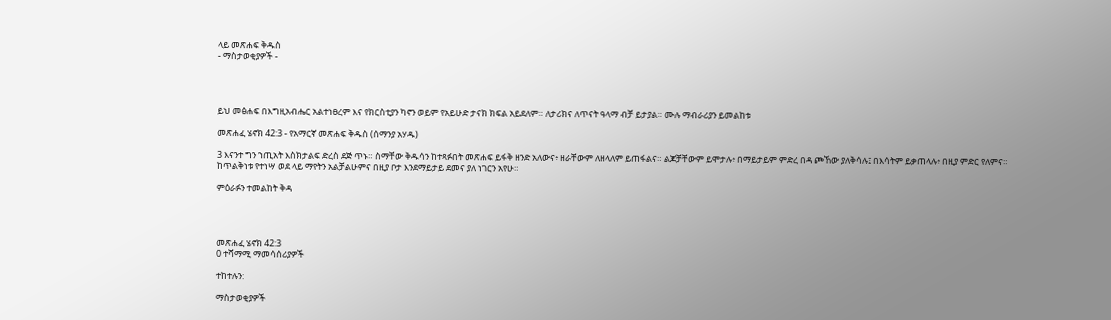ላይ መጽሐፍ ቅዱስ
- ማስታወቂያዎች -




ይህ መፅሐፍ በእግዚአብሔር አልተነፀረም እና የክርስቲያን ካኖን ወይም የአይሁድ ታናክ ክፍል አይደለም። ለታሪክና ለጥናት ዓላማ ብቻ ይታያል። ሙሉ ማብራሪያን ይመልከቱ

መጽሐፈ ሄኖክ 42:3 - የአማርኛ መጽሐፍ ቅዱስ (ሰማንያ አሃዱ)

3 እናንተ ግን ኀጢአት እስክታልፍ ድረስ ደጅ ጥኑ። ስማቸው ቅዱሳን ከተጻፉበት መጽሐፍ ይፋቅ ዘንድ አለውና፥ ዘራቸውም ለዘላለም ይጠፋልና። ልጆቻቸውም ይሞታሉ፥ በማይታይም ምድረ በዳ ጮኸው ያለቅሳሉ፤ በእሳትም ይቃጠላሉ፥ በዚያ ምድር የለምና። ከጥልቅነቱ የተነሣ ወደ ላይ ማየትን አልቻልሁምና በዚያ ቦታ እንደማይታይ ደመና ያለ ነገርን አየሁ።

ምዕራፉን ተመልከት ቅዳ




መጽሐፈ ሄኖክ 42:3
0 ተሻማሚ ማመሳሰሪያዎች

ተከተሉን:

ማስታወቂያዎች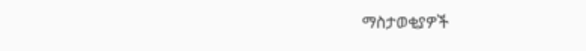ማስታወቂያዎች